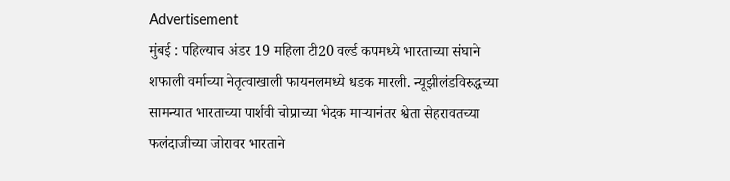Advertisement
मुंबई : पहिल्याच अंडर 19 महिला टी20 वर्ल्ड कपमध्ये भारताच्या संघाने शफाली वर्माच्या नेतृत्वाखाली फायनलमध्ये धडक मारली. न्यूझीलंडविरुद्धच्या सामन्यात भारताच्या पार्शवी चोप्राच्या भेदक माऱ्यानंतर श्वेता सेहरावतच्या फलंदाजीच्या जोरावर भारताने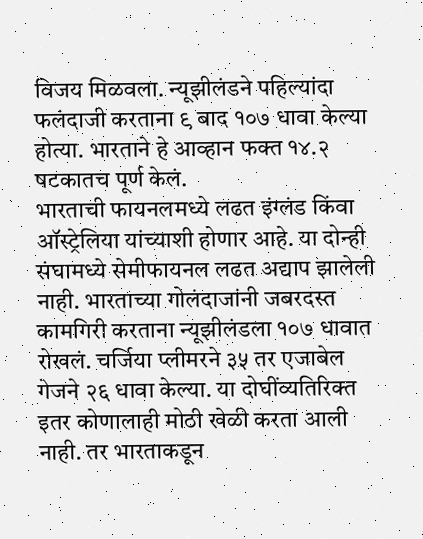विजय मिळवला. न्यूझीलंडने पहिल्यांदा फलंदाजी करताना ९ बाद १०७ धावा केल्या होत्या. भारताने हे आव्हान फक्त १४.२ षटकातच पूर्ण केलं.
भारताची फायनलमध्ये लढत इंग्लंड किंवा ऑस्ट्रेलिया यांच्याशी होणार आहे. या दोन्ही संघामध्ये सेमीफायनल लढत अद्याप झालेली नाही. भारताच्या गोलंदाजांनी जबरदस्त कामगिरी करताना न्यूझीलंडला १०७ धावात रोखलं. चर्जिया प्लीमरने ३५ तर एजाबेल गेजने २६ धावा केल्या. या दोघींव्यतिरिक्त इतर कोणालाही मोठी खेळी करता आली नाही. तर भारताकडून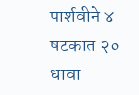पार्शवीने ४ षटकात २० धावा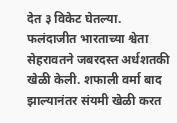देत ३ विकेट घेतल्या.
फलंदाजीत भारताच्या श्वेता सेहरावतने जबरदस्त अर्धशतकी खेळी केली. शफाली वर्मा बाद झाल्यानंतर संयमी खेळी करत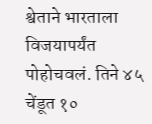श्वेताने भारताला विजयापर्यंत पोहोचवलं. तिने ४५ चेंडूत १०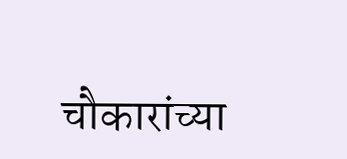चौकारांच्या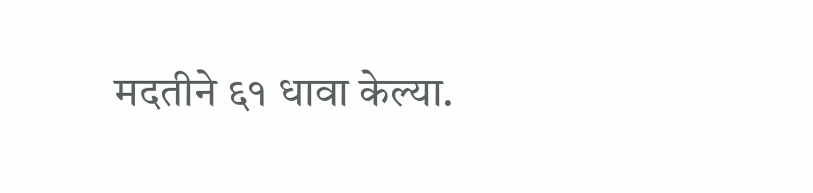मदतीने ६१ धावा केल्या.